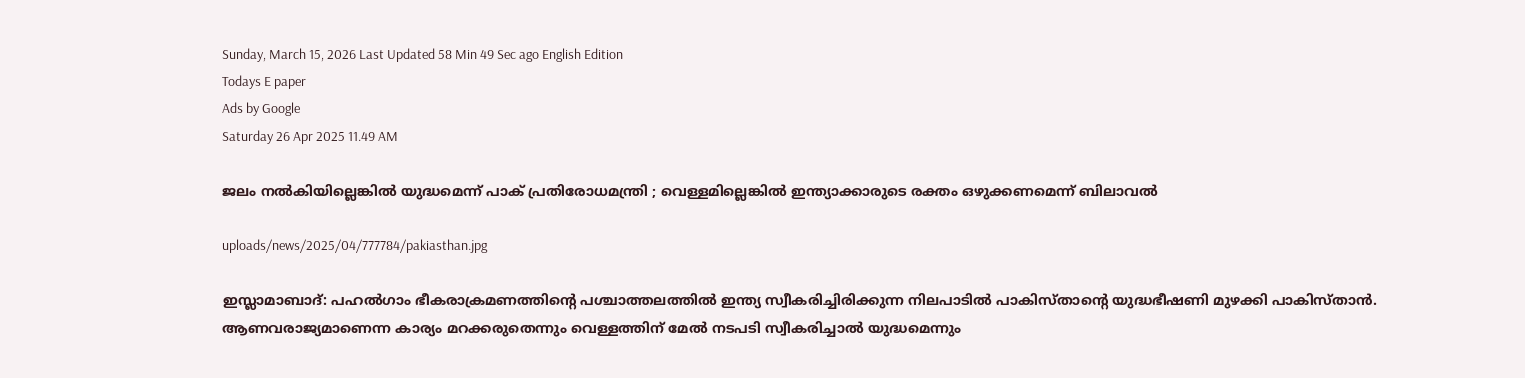Sunday, March 15, 2026 Last Updated 58 Min 49 Sec ago English Edition
Todays E paper
Ads by Google
Saturday 26 Apr 2025 11.49 AM

ജലം നല്‍കിയില്ലെങ്കില്‍ യുദ്ധമെന്ന് പാക് പ്രതിരോധമന്ത്രി ; വെള്ളമില്ലെങ്കില്‍ ഇന്ത്യാക്കാരുടെ രക്തം ഒഴുക്കണമെന്ന് ബിലാവല്‍

uploads/news/2025/04/777784/pakiasthan.jpg

ഇസ്ലാമാബാദ്: പഹല്‍ഗാം ഭീകരാക്രമണത്തിന്റെ പശ്ചാത്തലത്തില്‍ ഇന്ത്യ സ്വീകരിച്ചിരിക്കുന്ന നിലപാടില്‍ പാകിസ്താന്റെ യുദ്ധഭീഷണി മുഴക്കി പാകിസ്താന്‍. ആണവരാജ്യമാണെന്ന കാര്യം മറക്കരുതെന്നും വെള്ളത്തിന് മേല്‍ നടപടി സ്വീകരിച്ചാല്‍ യുദ്ധമെന്നും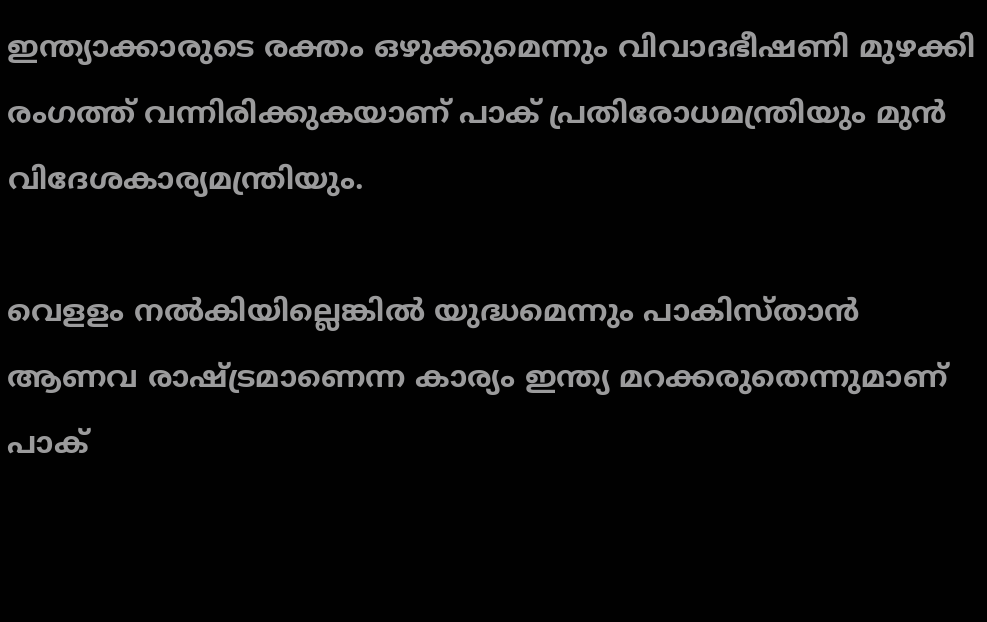ഇന്ത്യാക്കാരുടെ രക്തം ഒഴുക്കുമെന്നും വിവാദഭീഷണി മുഴക്കി രംഗത്ത് വന്നിരിക്കുകയാണ് പാക് പ്രതിരോധമന്ത്രിയും മുന്‍ വിദേശകാര്യമന്ത്രിയും.

വെളളം നല്‍കിയില്ലെങ്കില്‍ യുദ്ധമെന്നും പാകിസ്താന്‍ ആണവ രാഷ്ട്രമാണെന്ന കാര്യം ഇന്ത്യ മറക്കരുതെന്നുമാണ് പാക്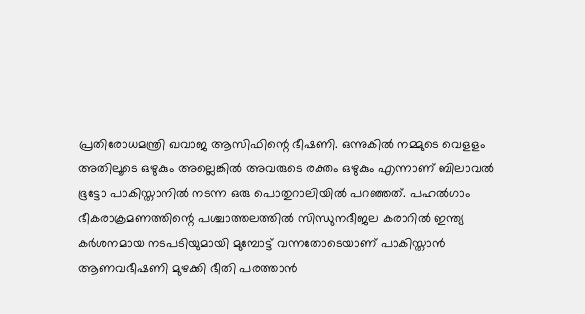പ്രതിരോധമന്ത്രി ഖവാജ ആസിഫിന്റെ ഭീഷണി. ഒന്നുകില്‍ നമ്മുടെ വെളളം അതിലൂടെ ഒഴുകും അല്ലെങ്കില്‍ അവരുടെ രക്തം ഒഴുകും എന്നാണ് ബിലാവല്‍ ഭൂട്ടോ പാകിസ്താനില്‍ നടന്ന ഒരു പൊതുറാലിയില്‍ പറഞ്ഞത്. പഹല്‍ഗാം ഭീകരാക്രമണത്തിന്റെ പശ്ചാത്തലത്തില്‍ സിന്ധുനദീജല കരാറില്‍ ഇന്ത്യ കര്‍ശനമായ നടപടിയുമായി മുമ്പോട്ട് വന്നതോടെയാണ് പാകിസ്താന്‍ ആണവഭീഷണി മുഴക്കി ഭീതി പരത്താന്‍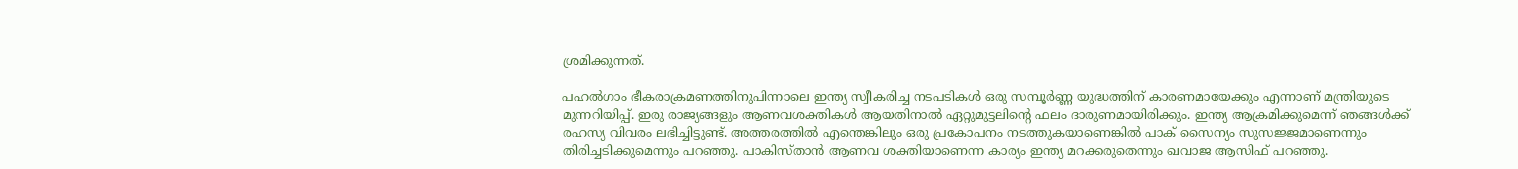ശ്രമിക്കുന്നത്.

പഹല്‍ഗാം ഭീകരാക്രമണത്തിനുപിന്നാലെ ഇന്ത്യ സ്വീകരിച്ച നടപടികള്‍ ഒരു സമ്പൂര്‍ണ്ണ യുദ്ധത്തിന് കാരണമായേക്കും എന്നാണ് മന്ത്രിയുടെ മുന്നറിയിപ്പ്. ഇരു രാജ്യങ്ങളും ആണവശക്തികള്‍ ആയതിനാല്‍ ഏറ്റുമുട്ടലിന്റെ ഫലം ദാരുണമായിരിക്കും. ഇന്ത്യ ആക്രമിക്കുമെന്ന് ഞങ്ങള്‍ക്ക് രഹസ്യ വിവരം ലഭിച്ചിട്ടുണ്ട്. അത്തരത്തില്‍ എന്തെങ്കിലും ഒരു പ്രകോപനം നടത്തുകയാണെങ്കില്‍ പാക് സൈന്യം സുസജ്ജമാണെന്നും തിരിച്ചടിക്കുമെന്നും പറഞ്ഞു. പാകിസ്താന്‍ ആണവ ശക്തിയാണെന്ന കാര്യം ഇന്ത്യ മറക്കരുതെന്നും ഖവാജ ആസിഫ് പറഞ്ഞു.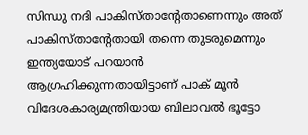സിന്ധു നദി പാകിസ്താന്റേതാണെന്നും അത് പാകിസ്താന്റേതായി തന്നെ തുടരുമെന്നും ഇന്ത്യയോട് പറയാന്‍ ആഗ്രഹിക്കുന്നതായിട്ടാണ് പാക് മൂന്‍ വിദേശകാര്യമന്ത്രിയായ ബിലാവല്‍ ഭൂട്ടോ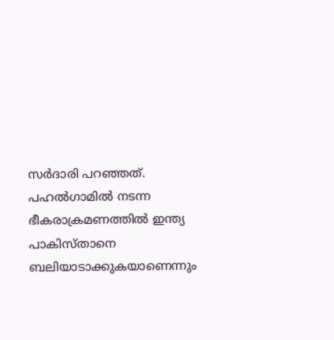സര്‍ദാരി പറഞ്ഞത്. പഹല്‍ഗാമില്‍ നടന്ന ഭീകരാക്രമണത്തില്‍ ഇന്ത്യ പാകിസ്താനെ ബലിയാടാക്കുകയാണെന്നും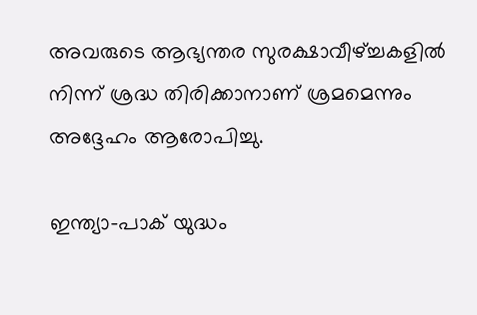അവരുടെ ആഭ്യന്തര സുരക്ഷാവീഴ്ച്ചകളില്‍ നിന്ന് ശ്രദ്ധ തിരിക്കാനാണ് ശ്രമമെന്നും അദ്ദേഹം ആരോപിച്ചു.

ഇന്ത്യാ-പാക് യുദ്ധം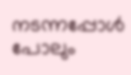നടന്നപ്പോള്‍ പോലും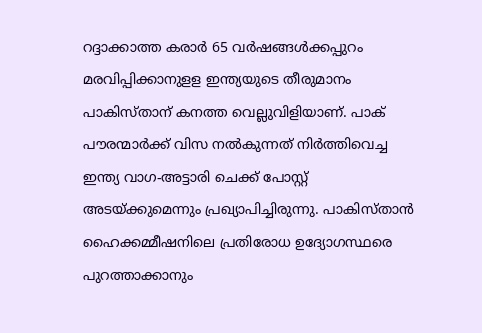റദ്ദാക്കാത്ത കരാര്‍ 65 വര്‍ഷങ്ങള്‍ക്കപ്പുറം മരവിപ്പിക്കാനുളള ഇന്ത്യയുടെ തീരുമാനം പാകിസ്താന് കനത്ത വെല്ലുവിളിയാണ്. പാക് പൗരന്മാര്‍ക്ക് വിസ നല്‍കുന്നത് നിര്‍ത്തിവെച്ച ഇന്ത്യ വാഗ-അട്ടാരി ചെക്ക് പോസ്റ്റ് അടയ്ക്കുമെന്നും പ്രഖ്യാപിച്ചിരുന്നു. പാകിസ്താന്‍ ഹൈക്കമ്മീഷനിലെ പ്രതിരോധ ഉദ്യോഗസ്ഥരെ പുറത്താക്കാനും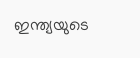ഇന്ത്യയുടെ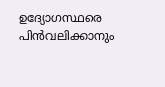ഉദ്യോഗസ്ഥരെ പിന്‍വലിക്കാനും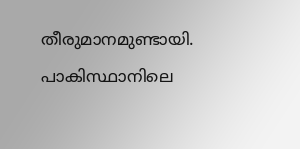തീരുമാനമുണ്ടായി. പാകിസ്ഥാനിലെ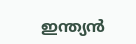ഇന്ത്യന്‍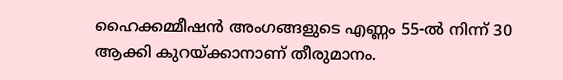ഹൈക്കമ്മീഷന്‍ അംഗങ്ങളുടെ എണ്ണം 55-ല്‍ നിന്ന് 30 ആക്കി കുറയ്ക്കാനാണ് തീരുമാനം.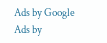Ads by Google
Ads by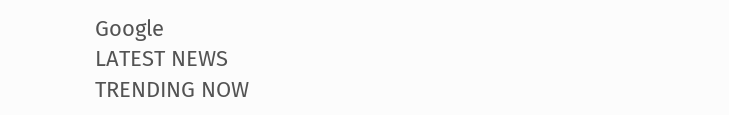Google
LATEST NEWS
TRENDING NOW